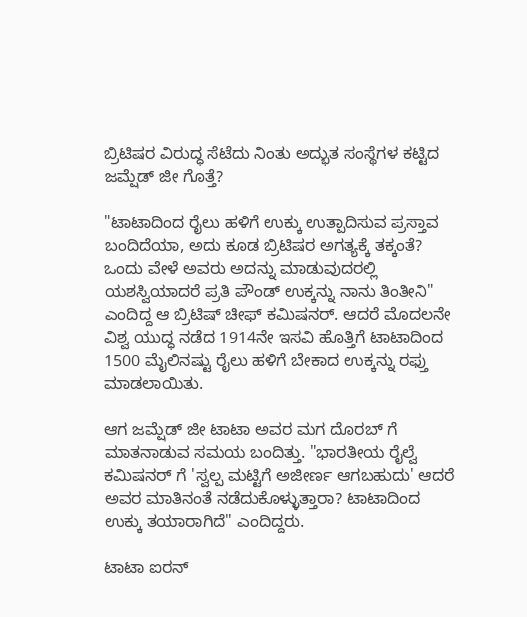ಬ್ರಿಟಿಷರ ವಿರುದ್ಧ ಸೆಟೆದು ನಿಂತು ಅದ್ಭುತ ಸಂಸ್ಥೆಗಳ ಕಟ್ಟಿದ ಜಮ್ಷೆಡ್ ಜೀ ಗೊತ್ತೆ?

"ಟಾಟಾದಿಂದ ರೈಲು ಹಳಿಗೆ ಉಕ್ಕು ಉತ್ಪಾದಿಸುವ ಪ್ರಸ್ತಾವ ಬಂದಿದೆಯಾ, ಅದು ಕೂಡ ಬ್ರಿಟಿಷರ ಅಗತ್ಯಕ್ಕೆ ತಕ್ಕಂತೆ? ಒಂದು ವೇಳೆ ಅವರು ಅದನ್ನು ಮಾಡುವುದರಲ್ಲಿ ಯಶಸ್ವಿಯಾದರೆ ಪ್ರತಿ ಪೌಂಡ್ ಉಕ್ಕನ್ನು ನಾನು ತಿಂತೀನಿ" ಎಂದಿದ್ದ ಆ ಬ್ರಿಟಿಷ್ ಚೀಫ್ ಕಮಿಷನರ್. ಆದರೆ ಮೊದಲನೇ ವಿಶ್ವ ಯುದ್ಧ ನಡೆದ 1914ನೇ ಇಸವಿ ಹೊತ್ತಿಗೆ ಟಾಟಾದಿಂದ 1500 ಮೈಲಿನಷ್ಟು ರೈಲು ಹಳಿಗೆ ಬೇಕಾದ ಉಕ್ಕನ್ನು ರಫ್ತು ಮಾಡಲಾಯಿತು.

ಆಗ ಜಮ್ಷೆಡ್ ಜೀ ಟಾಟಾ ಅವರ ಮಗ ದೊರಬ್ ಗೆ ಮಾತನಾಡುವ ಸಮಯ ಬಂದಿತ್ತು. "ಭಾರತೀಯ ರೈಲ್ವೆ ಕಮಿಷನರ್ ಗೆ 'ಸ್ವಲ್ಪ ಮಟ್ಟಿಗೆ ಅಜೀರ್ಣ ಆಗಬಹುದು' ಆದರೆ ಅವರ ಮಾತಿನಂತೆ ನಡೆದುಕೊಳ್ಳುತ್ತಾರಾ? ಟಾಟಾದಿಂದ ಉಕ್ಕು ತಯಾರಾಗಿದೆ" ಎಂದಿದ್ದರು.

ಟಾಟಾ ಐರನ್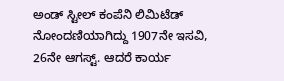ಅಂಡ್ ಸ್ಟೀಲ್ ಕಂಪೆನಿ ಲಿಮಿಟೆಡ್ ನೋಂದಣಿಯಾಗಿದ್ದು 1907ನೇ ಇಸವಿ, 26ನೇ ಆಗಸ್ಟ್. ಆದರೆ ಕಾರ್ಯ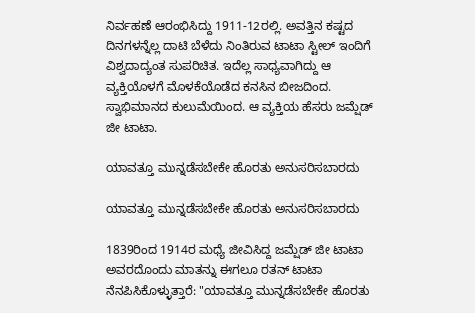ನಿರ್ವಹಣೆ ಆರಂಭಿಸಿದ್ದು 1911-12ರಲ್ಲಿ. ಅವತ್ತಿನ ಕಷ್ಟದ ದಿನಗಳನ್ನೆಲ್ಲ ದಾಟಿ ಬೆಳೆದು ನಿಂತಿರುವ ಟಾಟಾ ಸ್ಟೀಲ್ ಇಂದಿಗೆ ವಿಶ್ವದಾದ್ಯಂತ ಸುಪರಿಚಿತ. ಇದೆಲ್ಲ ಸಾಧ್ಯವಾಗಿದ್ದು ಆ ವ್ಯಕ್ತಿಯೊಳಗೆ ಮೊಳಕೆಯೊಡೆದ ಕನಸಿನ ಬೀಜದಿಂದ. ಸ್ವಾಭಿಮಾನದ ಕುಲುಮೆಯಿಂದ. ಆ ವ್ಯಕ್ತಿಯ ಹೆಸರು ಜಮ್ಷೆಡ್ ಜೀ ಟಾಟಾ.

ಯಾವತ್ತೂ ಮುನ್ನಡೆಸಬೇಕೇ ಹೊರತು ಅನುಸರಿಸಬಾರದು

ಯಾವತ್ತೂ ಮುನ್ನಡೆಸಬೇಕೇ ಹೊರತು ಅನುಸರಿಸಬಾರದು

1839ರಿಂದ 1914ರ ಮಧ್ಯೆ ಜೀವಿಸಿದ್ದ ಜಮ್ಷೆಡ್ ಜೀ ಟಾಟಾ ಅವರದೊಂದು ಮಾತನ್ನು ಈಗಲೂ ರತನ್ ಟಾಟಾ ನೆನಪಿಸಿಕೊಳ್ಳುತ್ತಾರೆ: "ಯಾವತ್ತೂ ಮುನ್ನಡೆಸಬೇಕೇ ಹೊರತು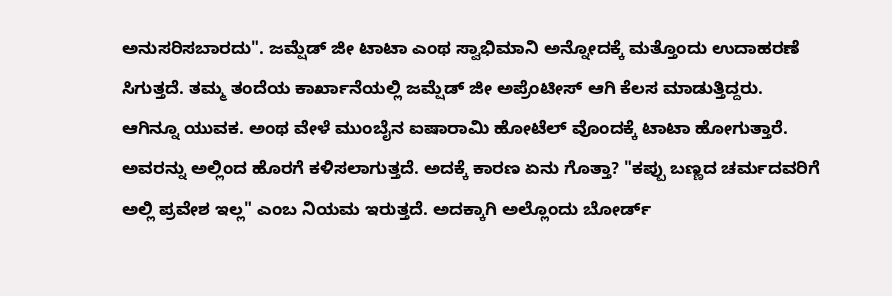ಅನುಸರಿಸಬಾರದು". ಜಮ್ಷೆಡ್ ಜೀ ಟಾಟಾ ಎಂಥ ಸ್ವಾಭಿಮಾನಿ ಅನ್ನೋದಕ್ಕೆ ಮತ್ತೊಂದು ಉದಾಹರಣೆ ಸಿಗುತ್ತದೆ. ತಮ್ಮ ತಂದೆಯ ಕಾರ್ಖಾನೆಯಲ್ಲಿ ಜಮ್ಷೆಡ್ ಜೀ ಅಪ್ರೆಂಟೀಸ್ ಆಗಿ ಕೆಲಸ ಮಾಡುತ್ತಿದ್ದರು. ಆಗಿನ್ನೂ ಯುವಕ. ಅಂಥ ವೇಳೆ ಮುಂಬೈನ ಐಷಾರಾಮಿ ಹೋಟೆಲ್ ವೊಂದಕ್ಕೆ ಟಾಟಾ ಹೋಗುತ್ತಾರೆ. ಅವರನ್ನು ಅಲ್ಲಿಂದ ಹೊರಗೆ ಕಳಿಸಲಾಗುತ್ತದೆ. ಅದಕ್ಕೆ ಕಾರಣ ಏನು ಗೊತ್ತಾ? "ಕಪ್ಪು ಬಣ್ಣದ ಚರ್ಮದವರಿಗೆ ಅಲ್ಲಿ ಪ್ರವೇಶ ಇಲ್ಲ" ಎಂಬ ನಿಯಮ ಇರುತ್ತದೆ. ಅದಕ್ಕಾಗಿ ಅಲ್ಲೊಂದು ಬೋರ್ಡ್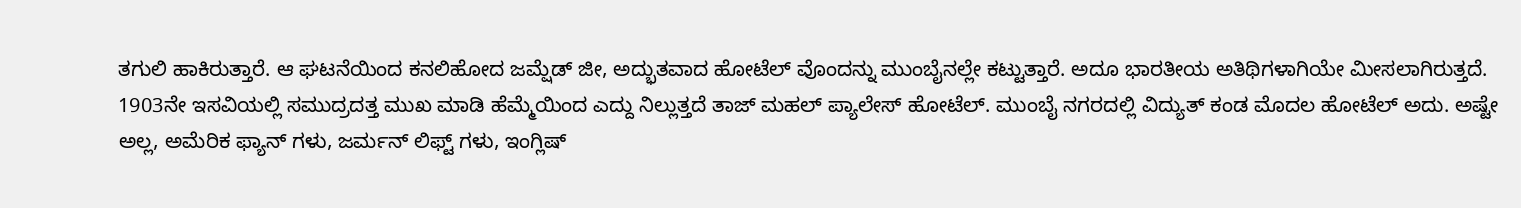ತಗುಲಿ ಹಾಕಿರುತ್ತಾರೆ. ಆ ಘಟನೆಯಿಂದ ಕನಲಿಹೋದ ಜಮ್ಷೆಡ್ ಜೀ, ಅದ್ಭುತವಾದ ಹೋಟೆಲ್ ವೊಂದನ್ನು ಮುಂಬೈನಲ್ಲೇ ಕಟ್ಟುತ್ತಾರೆ. ಅದೂ ಭಾರತೀಯ ಅತಿಥಿಗಳಾಗಿಯೇ ಮೀಸಲಾಗಿರುತ್ತದೆ. 1903ನೇ ಇಸವಿಯಲ್ಲಿ ಸಮುದ್ರದತ್ತ ಮುಖ ಮಾಡಿ ಹೆಮ್ಮೆಯಿಂದ ಎದ್ದು ನಿಲ್ಲುತ್ತದೆ ತಾಜ್ ಮಹಲ್ ಪ್ಯಾಲೇಸ್ ಹೋಟೆಲ್. ಮುಂಬೈ ನಗರದಲ್ಲಿ ವಿದ್ಯುತ್ ಕಂಡ ಮೊದಲ ಹೋಟೆಲ್ ಅದು. ಅಷ್ಟೇ ಅಲ್ಲ, ಅಮೆರಿಕ ಫ್ಯಾನ್ ಗಳು, ಜರ್ಮನ್ ಲಿಫ್ಟ್ ಗಳು, ಇಂಗ್ಲಿಷ್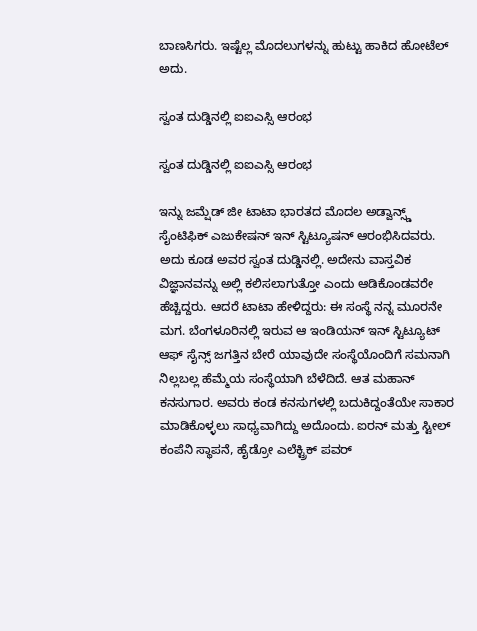ಬಾಣಸಿಗರು. ಇಷ್ಟೆಲ್ಲ ಮೊದಲುಗಳನ್ನು ಹುಟ್ಟು ಹಾಕಿದ ಹೋಟೆಲ್ ಅದು.

ಸ್ವಂತ ದುಡ್ಡಿನಲ್ಲಿ ಐಐಎಸ್ಸಿ ಆರಂಭ

ಸ್ವಂತ ದುಡ್ಡಿನಲ್ಲಿ ಐಐಎಸ್ಸಿ ಆರಂಭ

ಇನ್ನು ಜಮ್ಷೆಡ್ ಜೀ ಟಾಟಾ ಭಾರತದ ಮೊದಲ ಅಡ್ವಾನ್ಸ್ಡ್ ಸೈಂಟಿಫಿಕ್ ಎಜುಕೇಷನ್ ಇನ್ ಸ್ಟಿಟ್ಯೂಷನ್ ಆರಂಭಿಸಿದವರು. ಅದು ಕೂಡ ಅವರ ಸ್ವಂತ ದುಡ್ಡಿನಲ್ಲಿ. ಅದೇನು ವಾಸ್ತವಿಕ ವಿಜ್ಞಾನವನ್ನು ಅಲ್ಲಿ ಕಲಿಸಲಾಗುತ್ತೋ ಎಂದು ಆಡಿಕೊಂಡವರೇ ಹೆಚ್ಚಿದ್ದರು. ಆದರೆ ಟಾಟಾ ಹೇಳಿದ್ದರು: ಈ ಸಂಸ್ಥೆ ನನ್ನ ಮೂರನೇ ಮಗ. ಬೆಂಗಳೂರಿನಲ್ಲಿ ಇರುವ ಆ ಇಂಡಿಯನ್ ಇನ್ ಸ್ಟಿಟ್ಯೂಟ್ ಆಫ್ ಸೈನ್ಸ್ ಜಗತ್ತಿನ ಬೇರೆ ಯಾವುದೇ ಸಂಸ್ಥೆಯೊಂದಿಗೆ ಸಮನಾಗಿ ನಿಲ್ಲಬಲ್ಲ ಹೆಮ್ಮೆಯ ಸಂಸ್ಥೆಯಾಗಿ ಬೆಳೆದಿದೆ. ಆತ ಮಹಾನ್ ಕನಸುಗಾರ. ಅವರು ಕಂಡ ಕನಸುಗಳಲ್ಲಿ ಬದುಕಿದ್ದಂತೆಯೇ ಸಾಕಾರ ಮಾಡಿಕೊಳ್ಳಲು ಸಾಧ್ಯವಾಗಿದ್ದು ಅದೊಂದು. ಐರನ್ ಮತ್ತು ಸ್ಟೀಲ್ ಕಂಪೆನಿ ಸ್ಥಾಪನೆ, ಹೈಡ್ರೋ ಎಲೆಕ್ಟ್ರಿಕ್ ಪವರ್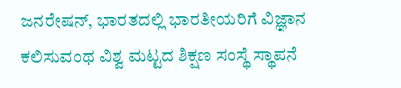ಜನರೇಷನ್, ಭಾರತದಲ್ಲಿ ಭಾರತೀಯರಿಗೆ ವಿಜ್ಞಾನ ಕಲಿಸುವಂಥ ವಿಶ್ವ ಮಟ್ಟದ ಶಿಕ್ಷಣ ಸಂಸ್ಥೆ ಸ್ಥಾಪನೆ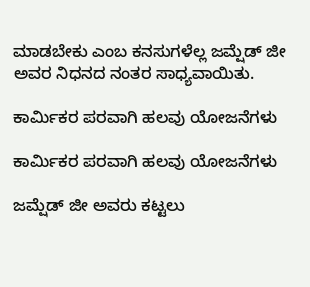ಮಾಡಬೇಕು ಎಂಬ ಕನಸುಗಳೆಲ್ಲ ಜಮ್ಷೆಡ್ ಜೀ ಅವರ ನಿಧನದ ನಂತರ ಸಾಧ್ಯವಾಯಿತು.

ಕಾರ್ಮಿಕರ ಪರವಾಗಿ ಹಲವು ಯೋಜನೆಗಳು

ಕಾರ್ಮಿಕರ ಪರವಾಗಿ ಹಲವು ಯೋಜನೆಗಳು

ಜಮ್ಷೆಡ್ ಜೀ ಅವರು ಕಟ್ಟಲು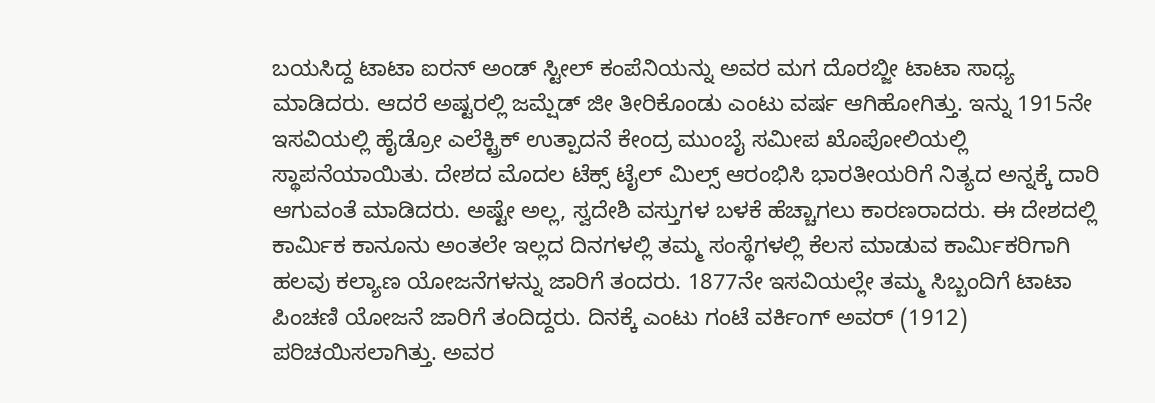ಬಯಸಿದ್ದ ಟಾಟಾ ಐರನ್ ಅಂಡ್ ಸ್ಟೀಲ್ ಕಂಪೆನಿಯನ್ನು ಅವರ ಮಗ ದೊರಬ್ಜೀ ಟಾಟಾ ಸಾಧ್ಯ ಮಾಡಿದರು. ಆದರೆ ಅಷ್ಟರಲ್ಲಿ ಜಮ್ಷೆಡ್ ಜೀ ತೀರಿಕೊಂಡು ಎಂಟು ವರ್ಷ ಆಗಿಹೋಗಿತ್ತು. ಇನ್ನು 1915ನೇ ಇಸವಿಯಲ್ಲಿ ಹೈಡ್ರೋ ಎಲೆಕ್ಟ್ರಿಕ್ ಉತ್ಪಾದನೆ ಕೇಂದ್ರ ಮುಂಬೈ ಸಮೀಪ ಖೊಪೋಲಿಯಲ್ಲಿ ಸ್ಥಾಪನೆಯಾಯಿತು. ದೇಶದ ಮೊದಲ ಟೆಕ್ಸ್ ಟೈಲ್ ಮಿಲ್ಸ್ ಆರಂಭಿಸಿ ಭಾರತೀಯರಿಗೆ ನಿತ್ಯದ ಅನ್ನಕ್ಕೆ ದಾರಿ ಆಗುವಂತೆ ಮಾಡಿದರು. ಅಷ್ಟೇ ಅಲ್ಲ, ಸ್ವದೇಶಿ ವಸ್ತುಗಳ ಬಳಕೆ ಹೆಚ್ಚಾಗಲು ಕಾರಣರಾದರು. ಈ ದೇಶದಲ್ಲಿ ಕಾರ್ಮಿಕ ಕಾನೂನು ಅಂತಲೇ ಇಲ್ಲದ ದಿನಗಳಲ್ಲಿ ತಮ್ಮ ಸಂಸ್ಥೆಗಳಲ್ಲಿ ಕೆಲಸ ಮಾಡುವ ಕಾರ್ಮಿಕರಿಗಾಗಿ ಹಲವು ಕಲ್ಯಾಣ ಯೋಜನೆಗಳನ್ನು ಜಾರಿಗೆ ತಂದರು. 1877ನೇ ಇಸವಿಯಲ್ಲೇ ತಮ್ಮ ಸಿಬ್ಬಂದಿಗೆ ಟಾಟಾ ಪಿಂಚಣಿ ಯೋಜನೆ ಜಾರಿಗೆ ತಂದಿದ್ದರು. ದಿನಕ್ಕೆ ಎಂಟು ಗಂಟೆ ವರ್ಕಿಂಗ್ ಅವರ್ (1912) ಪರಿಚಯಿಸಲಾಗಿತ್ತು. ಅವರ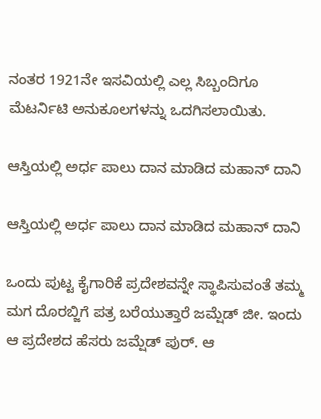ನಂತರ 1921ನೇ ಇಸವಿಯಲ್ಲಿ ಎಲ್ಲ ಸಿಬ್ಬಂದಿಗೂ ಮೆಟರ್ನಿಟಿ ಅನುಕೂಲಗಳನ್ನು ಒದಗಿಸಲಾಯಿತು.

ಆಸ್ತಿಯಲ್ಲಿ ಅರ್ಧ ಪಾಲು ದಾನ ಮಾಡಿದ ಮಹಾನ್ ದಾನಿ

ಆಸ್ತಿಯಲ್ಲಿ ಅರ್ಧ ಪಾಲು ದಾನ ಮಾಡಿದ ಮಹಾನ್ ದಾನಿ

ಒಂದು ಪುಟ್ಟ ಕೈಗಾರಿಕೆ ಪ್ರದೇಶವನ್ನೇ ಸ್ಥಾಪಿಸುವಂತೆ ತಮ್ಮ ಮಗ ದೊರಬ್ಜಿಗೆ ಪತ್ರ ಬರೆಯುತ್ತಾರೆ ಜಮ್ಷೆಡ್ ಜೀ. ಇಂದು ಆ ಪ್ರದೇಶದ ಹೆಸರು ಜಮ್ಷೆಡ್ ಪುರ್. ಆ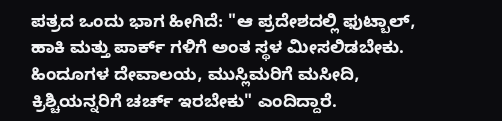ಪತ್ರದ ಒಂದು ಭಾಗ ಹೀಗಿದೆ: "ಆ ಪ್ರದೇಶದಲ್ಲಿ ಫುಟ್ಬಾಲ್, ಹಾಕಿ ಮತ್ತು ಪಾರ್ಕ್ ಗಳಿಗೆ ಅಂತ ಸ್ಥಳ ಮೀಸಲಿಡಬೇಕು. ಹಿಂದೂಗಳ ದೇವಾಲಯ, ಮುಸ್ಲಿಮರಿಗೆ ಮಸೀದಿ, ಕ್ರಿಶ್ಚಿಯನ್ನರಿಗೆ ಚರ್ಚ್ ಇರಬೇಕು" ಎಂದಿದ್ದಾರೆ.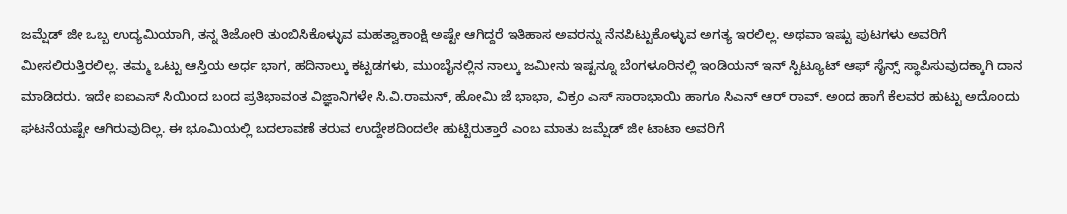ಜಮ್ಷೆಡ್ ಜೀ ಒಬ್ಬ ಉದ್ಯಮಿಯಾಗಿ, ತನ್ನ ತಿಜೋರಿ ತುಂಬಿಸಿಕೊಳ್ಳುವ ಮಹತ್ವಾಕಾಂಕ್ಷಿ ಅಷ್ಟೇ ಆಗಿದ್ದರೆ ಇತಿಹಾಸ ಅವರನ್ನು ನೆನಪಿಟ್ಟುಕೊಳ್ಳುವ ಅಗತ್ಯ ಇರಲಿಲ್ಲ. ಅಥವಾ ಇಷ್ಟು ಪುಟಗಳು ಅವರಿಗೆ ಮೀಸಲಿರುತ್ತಿರಲಿಲ್ಲ. ತಮ್ಮ ಒಟ್ಟು ಆಸ್ತಿಯ ಅರ್ಧ ಭಾಗ, ಹದಿನಾಲ್ಕು ಕಟ್ಟಡಗಳು, ಮುಂಬೈನಲ್ಲಿನ ನಾಲ್ಕು ಜಮೀನು ಇಷ್ಟನ್ನೂ ಬೆಂಗಳೂರಿನಲ್ಲಿ ಇಂಡಿಯನ್ ಇನ್ ಸ್ಟಿಟ್ಯೂಟ್ ಆಫ್ ಸೈನ್ಸ್ ಸ್ಥಾಪಿಸುವುದಕ್ಕಾಗಿ ದಾನ ಮಾಡಿದರು. ಇದೇ ಐಐಎಸ್ ಸಿಯಿಂದ ಬಂದ ಪ್ರತಿಭಾವಂತ ವಿಜ್ಞಾನಿಗಳೇ ಸಿ.ವಿ.ರಾಮನ್, ಹೋಮಿ ಜೆ ಭಾಭಾ, ವಿಕ್ರಂ ಎಸ್ ಸಾರಾಭಾಯಿ ಹಾಗೂ ಸಿಎನ್ ಆರ್ ರಾವ್. ಅಂದ ಹಾಗೆ ಕೆಲವರ ಹುಟ್ಟು ಅದೊಂದು ಘಟನೆಯಷ್ಟೇ ಆಗಿರುವುದಿಲ್ಲ. ಈ ಭೂಮಿಯಲ್ಲಿ ಬದಲಾವಣೆ ತರುವ ಉದ್ದೇಶದಿಂದಲೇ ಹುಟ್ಟಿರುತ್ತಾರೆ ಎಂಬ ಮಾತು ಜಮ್ಷೆಡ್ ಜೀ ಟಾಟಾ ಅವರಿಗೆ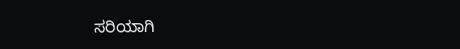ಸರಿಯಾಗಿ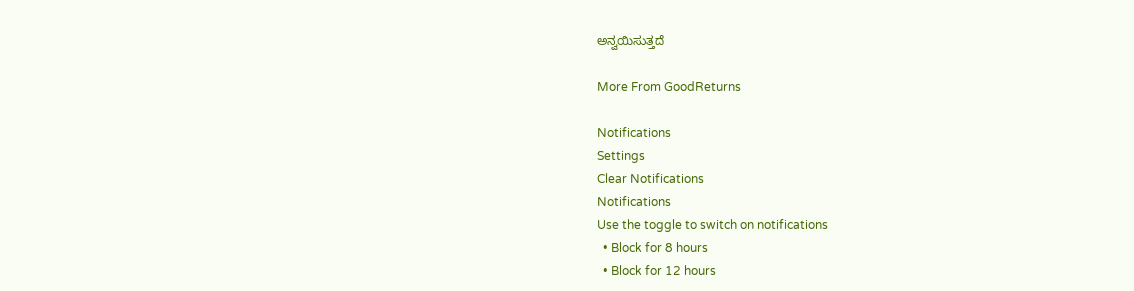ಅನ್ವಯಿಸುತ್ತದೆ

More From GoodReturns

Notifications
Settings
Clear Notifications
Notifications
Use the toggle to switch on notifications
  • Block for 8 hours
  • Block for 12 hours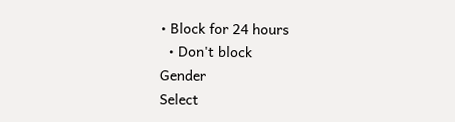• Block for 24 hours
  • Don't block
Gender
Select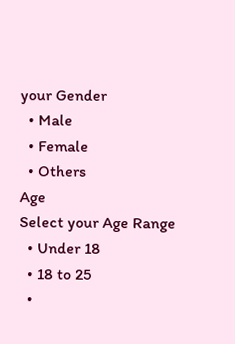your Gender
  • Male
  • Female
  • Others
Age
Select your Age Range
  • Under 18
  • 18 to 25
  •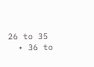26 to 35
  • 36 to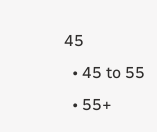45
  • 45 to 55
  • 55+